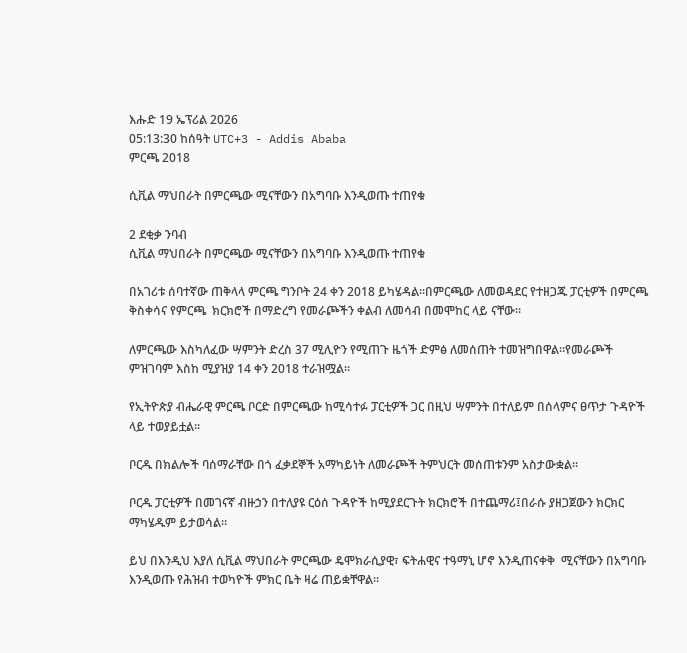እሑድ 19 ኤፕሪል 2026
05:13:30 ከሰዓት UTC+3 - Addis Ababa
ምርጫ 2018

ሲቪል ማህበራት በምርጫው ሚናቸውን በአግባቡ እንዲወጡ ተጠየቁ

2 ደቂቃ ንባብ
ሲቪል ማህበራት በምርጫው ሚናቸውን በአግባቡ እንዲወጡ ተጠየቁ

በአገሪቱ ሰባተኛው ጠቅላላ ምርጫ ግንቦት 24 ቀን 2018 ይካሄዳል።በምርጫው ለመወዳደር የተዘጋጁ ፓርቲዎች በምርጫ ቅስቀሳና የምርጫ  ክርክሮች በማድረግ የመራጮችን ቀልብ ለመሳብ በመሞከር ላይ ናቸው።

ለምርጫው እስካለፈው ሣምንት ድረስ 37 ሚሊዮን የሚጠጉ ዜጎች ድምፅ ለመሰጠት ተመዝግበዋል።የመራጮች ምዝገባም እስከ ሚያዝያ 14 ቀን 2018 ተራዝሟል።

የኢትዮጵያ ብሔራዊ ምርጫ ቦርድ በምርጫው ከሚሳተፉ ፓርቲዎች ጋር በዚህ ሣምንት በተለይም በሰላምና ፀጥታ ጉዳዮች ላይ ተወያይቷል።

ቦርዱ በክልሎች ባሰማራቸው በጎ ፈቃደኞች አማካይነት ለመራጮች ትምህርት መሰጠቱንም አስታውቋል።

ቦርዱ ፓርቲዎች በመገናኛ ብዙኃን በተለያዩ ርዕሰ ጉዳዮች ከሚያደርጉት ክርክሮች በተጨማሪ፤በራሱ ያዘጋጀውን ክርክር  ማካሄዱም ይታወሳል።

ይህ በእንዲህ እያለ ሲቪል ማህበራት ምርጫው ዴሞክራሲያዊ፣ ፍትሐዊና ተዓማኒ ሆኖ እንዲጠናቀቅ  ሚናቸውን በአግባቡ እንዲወጡ የሕዝብ ተወካዮች ምክር ቤት ዛሬ ጠይቋቸዋል።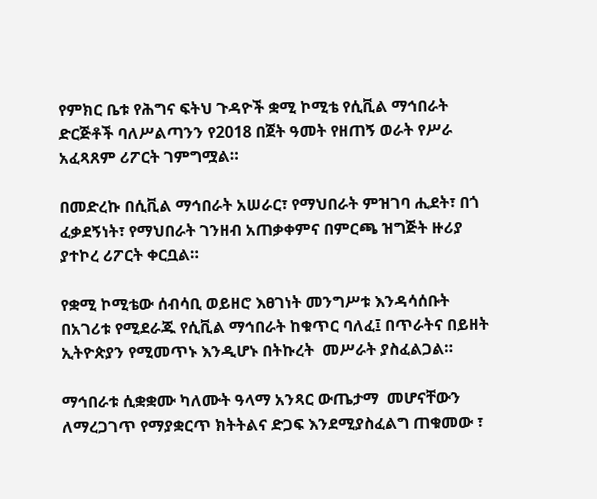የምክር ቤቱ የሕግና ፍትህ ጉዳዮች ቋሚ ኮሚቴ የሲቪል ማኅበራት ድርጅቶች ባለሥልጣንን የ2018 በጀት ዓመት የዘጠኝ ወራት የሥራ አፈጻጸም ሪፖርት ገምግሟል።

በመድረኩ በሲቪል ማኅበራት አሠራር፣ የማህበራት ምዝገባ ሒደት፣ በጎ ፈቃደኝነት፣ የማህበራት ገንዘብ አጠቃቀምና በምርጫ ዝግጅት ዙሪያ ያተኮረ ሪፖርት ቀርቧል።

የቋሚ ኮሚቴው ሰብሳቢ ወይዘሮ እፀገነት መንግሥቱ እንዳሳሰቡት በአገሪቱ የሚደራጁ የሲቪል ማኅበራት ከቁጥር ባለፈ፤ በጥራትና በይዘት ኢትዮጵያን የሚመጥኑ እንዲሆኑ በትኩረት  መሥራት ያስፈልጋል።

ማኅበራቱ ሲቋቋሙ ካለሙት ዓላማ አንጻር ውጤታማ  መሆናቸውን ለማረጋገጥ የማያቋርጥ ክትትልና ድጋፍ እንደሚያስፈልግ ጠቁመው ፣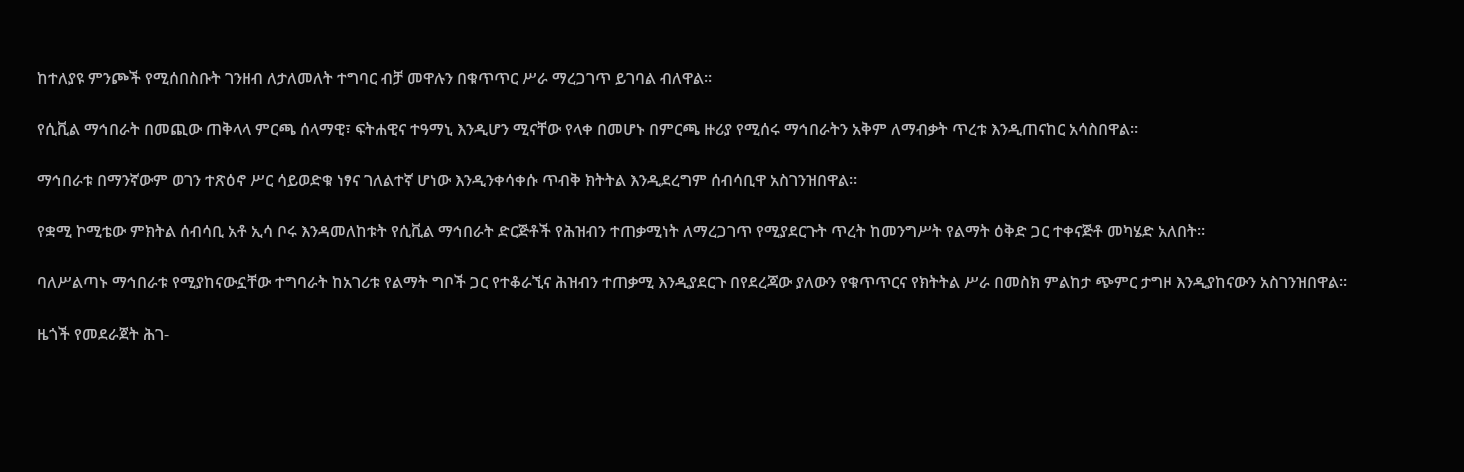ከተለያዩ ምንጮች የሚሰበስቡት ገንዘብ ለታለመለት ተግባር ብቻ መዋሉን በቁጥጥር ሥራ ማረጋገጥ ይገባል ብለዋል።

የሲቪል ማኅበራት በመጪው ጠቅላላ ምርጫ ሰላማዊ፣ ፍትሐዊና ተዓማኒ እንዲሆን ሚናቸው የላቀ በመሆኑ በምርጫ ዙሪያ የሚሰሩ ማኅበራትን አቅም ለማብቃት ጥረቱ እንዲጠናከር አሳስበዋል።

ማኅበራቱ በማንኛውም ወገን ተጽዕኖ ሥር ሳይወድቁ ነፃና ገለልተኛ ሆነው እንዲንቀሳቀሱ ጥብቅ ክትትል እንዲደረግም ሰብሳቢዋ አስገንዝበዋል።

የቋሚ ኮሚቴው ምክትል ሰብሳቢ አቶ ኢሳ ቦሩ እንዳመለከቱት የሲቪል ማኅበራት ድርጅቶች የሕዝብን ተጠቃሚነት ለማረጋገጥ የሚያደርጉት ጥረት ከመንግሥት የልማት ዕቅድ ጋር ተቀናጅቶ መካሄድ አለበት።

ባለሥልጣኑ ማኅበራቱ የሚያከናውኗቸው ተግባራት ከአገሪቱ የልማት ግቦች ጋር የተቆራኚና ሕዝብን ተጠቃሚ እንዲያደርጉ በየደረጃው ያለውን የቁጥጥርና የክትትል ሥራ በመስክ ምልከታ ጭምር ታግዞ እንዲያከናውን አስገንዝበዋል።

ዜጎች የመደራጀት ሕገ-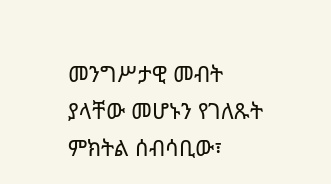መንግሥታዊ መብት ያላቸው መሆኑን የገለጹት ምክትል ሰብሳቢው፣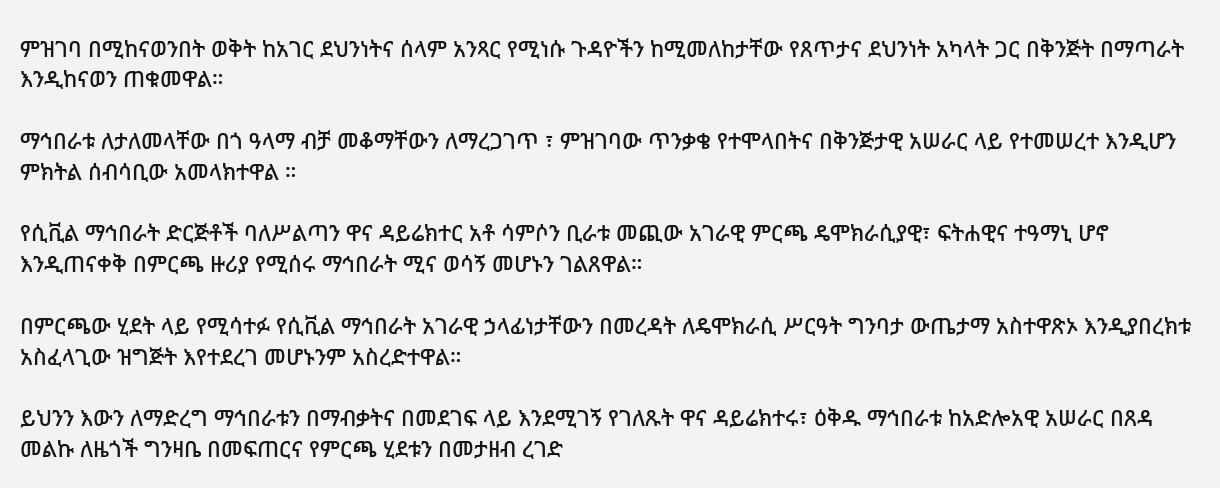ምዝገባ በሚከናወንበት ወቅት ከአገር ደህንነትና ሰላም አንጻር የሚነሱ ጉዳዮችን ከሚመለከታቸው የጸጥታና ደህንነት አካላት ጋር በቅንጅት በማጣራት እንዲከናወን ጠቁመዋል።

ማኅበራቱ ለታለመላቸው በጎ ዓላማ ብቻ መቆማቸውን ለማረጋገጥ ፣ ምዝገባው ጥንቃቄ የተሞላበትና በቅንጅታዊ አሠራር ላይ የተመሠረተ እንዲሆን ምክትል ሰብሳቢው አመላክተዋል ።

የሲቪል ማኅበራት ድርጅቶች ባለሥልጣን ዋና ዳይሬክተር አቶ ሳምሶን ቢራቱ መጪው አገራዊ ምርጫ ዴሞክራሲያዊ፣ ፍትሐዊና ተዓማኒ ሆኖ እንዲጠናቀቅ በምርጫ ዙሪያ የሚሰሩ ማኅበራት ሚና ወሳኝ መሆኑን ገልጸዋል።

በምርጫው ሂደት ላይ የሚሳተፉ የሲቪል ማኅበራት አገራዊ ኃላፊነታቸውን በመረዳት ለዴሞክራሲ ሥርዓት ግንባታ ውጤታማ አስተዋጽኦ እንዲያበረክቱ አስፈላጊው ዝግጅት እየተደረገ መሆኑንም አስረድተዋል።

ይህንን እውን ለማድረግ ማኅበራቱን በማብቃትና በመደገፍ ላይ እንደሚገኝ የገለጹት ዋና ዳይሬክተሩ፣ ዕቅዱ ማኅበራቱ ከአድሎአዊ አሠራር በጸዳ መልኩ ለዜጎች ግንዛቤ በመፍጠርና የምርጫ ሂደቱን በመታዘብ ረገድ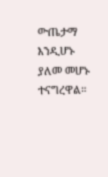ውጤታማ እንዲሆኑ ያለመ መሆኑ ተናግረዋል።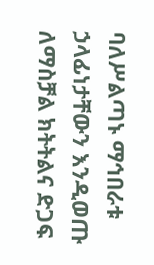ባለሥልጣኑ ማኅበራቱ  ኃላፊነታቸውን እንዲወጡ ለማስቻል ክትትልና ድጋፍ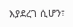እያደረገ ሲሆን፣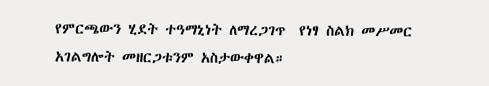የምርጫውን ሂደት ተዓማኒነት ለማረጋገጥ  የነፃ ስልክ መሥመር አገልግሎት መዘርጋቱንም አስታውቀዋል።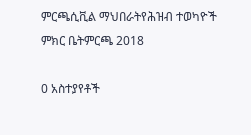ምርጫሲቪል ማህበራትየሕዝብ ተወካዮች ምክር ቤትምርጫ 2018

0 አስተያየቶች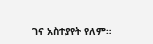ገና አስተያየት የለም።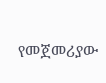የመጀመሪያው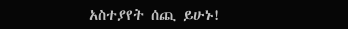አስተያየት ሰጪ ይሁኑ!